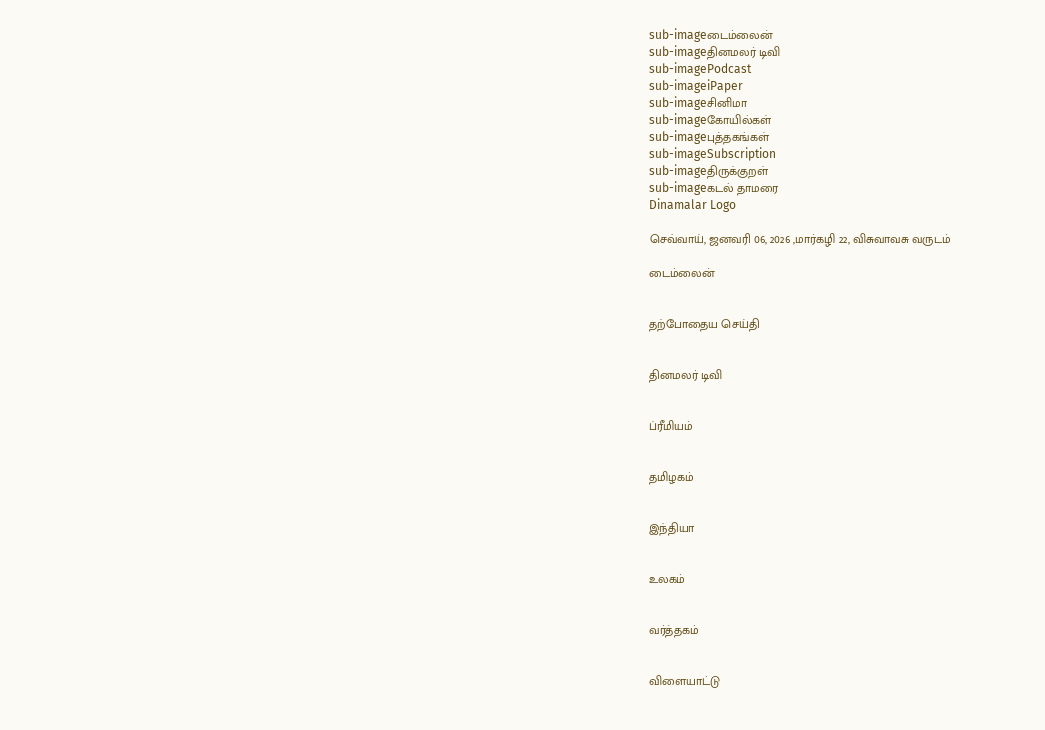sub-imageடைம்லைன்
sub-imageதினமலர் டிவி
sub-imagePodcast
sub-imageiPaper
sub-imageசினிமா
sub-imageகோயில்கள்
sub-imageபுத்தகங்கள்
sub-imageSubscription
sub-imageதிருக்குறள்
sub-imageகடல் தாமரை
Dinamalar Logo

செவ்வாய், ஜனவரி 06, 2026 ,மார்கழி 22, விசுவாவசு வருடம்

டைம்லைன்


தற்போதைய செய்தி


தினமலர் டிவி


ப்ரீமியம்


தமிழகம்


இந்தியா


உலகம்


வர்த்தகம்


விளையாட்டு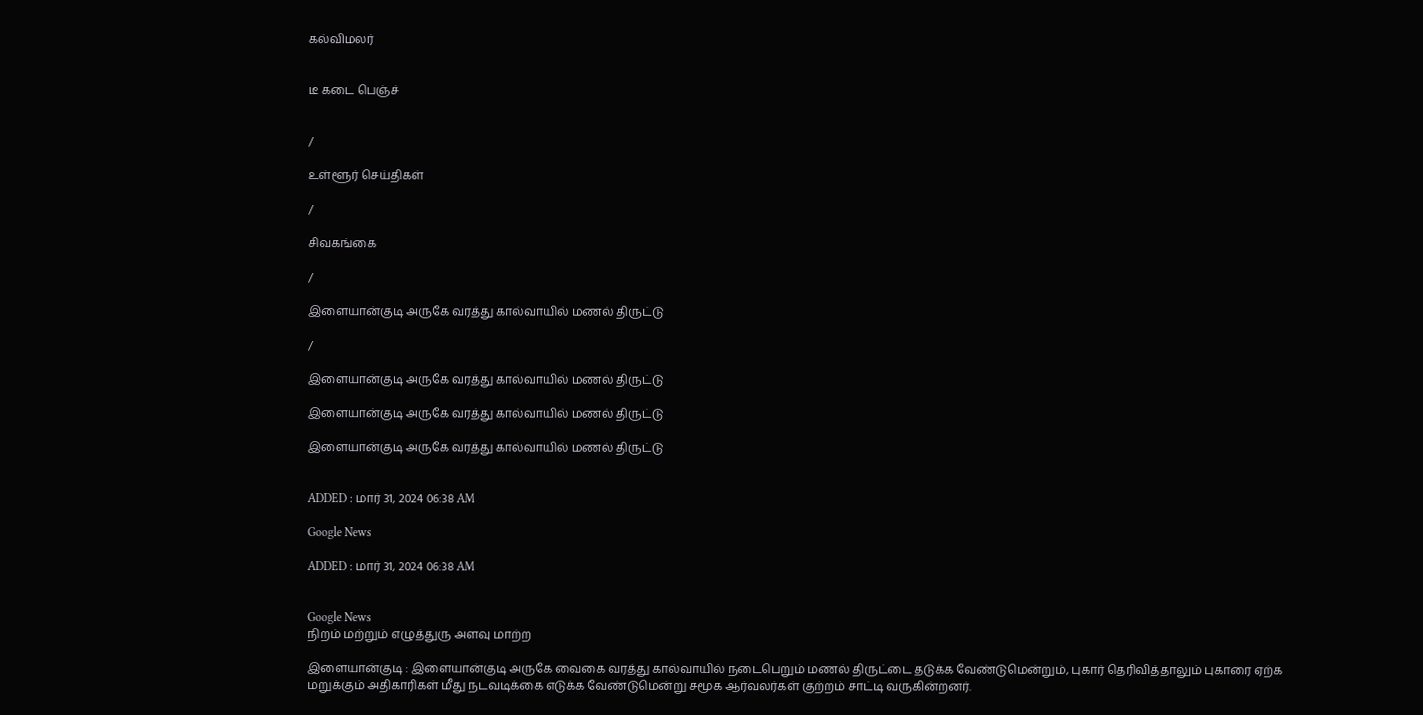கல்விமலர்


டீ கடை பெஞ்ச்


/

உள்ளூர் செய்திகள்

/

சிவகங்கை

/

இளையான்குடி அருகே வரத்து கால்வாயில் மணல் திருட்டு

/

இளையான்குடி அருகே வரத்து கால்வாயில் மணல் திருட்டு

இளையான்குடி அருகே வரத்து கால்வாயில் மணல் திருட்டு

இளையான்குடி அருகே வரத்து கால்வாயில் மணல் திருட்டு


ADDED : மார் 31, 2024 06:38 AM

Google News

ADDED : மார் 31, 2024 06:38 AM


Google News
நிறம் மற்றும் எழுத்துரு அளவு மாற்ற

இளையான்குடி : இளையான்குடி அருகே வைகை வரத்து கால்வாயில் நடைபெறும் மணல் திருட்டை தடுக்க வேண்டுமென்றும், புகார் தெரிவித்தாலும் புகாரை ஏற்க மறுக்கும் அதிகாரிகள் மீது நடவடிக்கை எடுக்க வேண்டுமென்று சமூக ஆர்வலர்கள் குற்றம் சாட்டி வருகின்றனர்.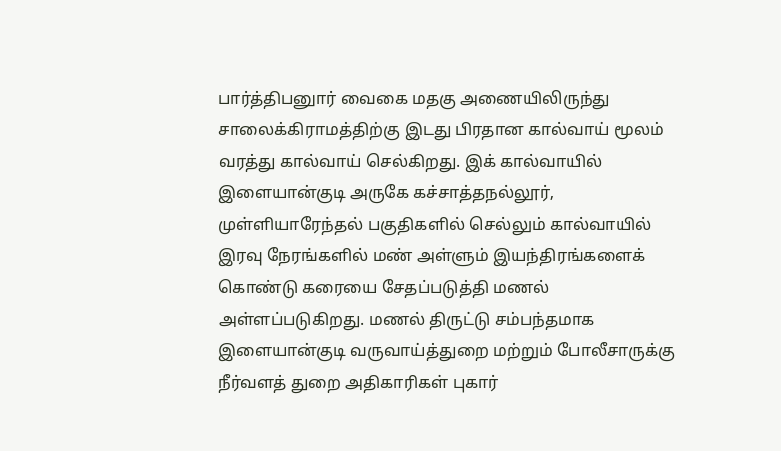பார்த்திபனுார் வைகை மதகு அணையிலிருந்து சாலைக்கிராமத்திற்கு இடது பிரதான கால்வாய் மூலம் வரத்து கால்வாய் செல்கிறது. இக் கால்வாயில் இளையான்குடி அருகே கச்சாத்தநல்லூர், முள்ளியாரேந்தல் பகுதிகளில் செல்லும் கால்வாயில் இரவு நேரங்களில் மண் அள்ளும் இயந்திரங்களைக் கொண்டு கரையை சேதப்படுத்தி மணல் அள்ளப்படுகிறது. மணல் திருட்டு சம்பந்தமாக இளையான்குடி வருவாய்த்துறை மற்றும் போலீசாருக்கு நீர்வளத் துறை அதிகாரிகள் புகார்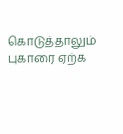கொடுத்தாலும் புகாரை ஏற்க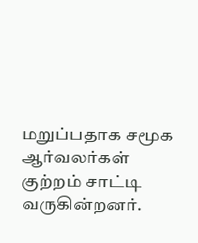மறுப்பதாக சமூக ஆர்வலர்கள் குற்றம் சாட்டி வருகின்றனர்.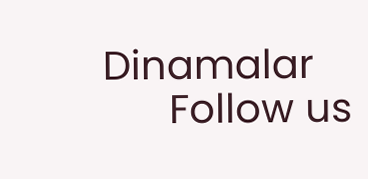Dinamalar
      Follow us